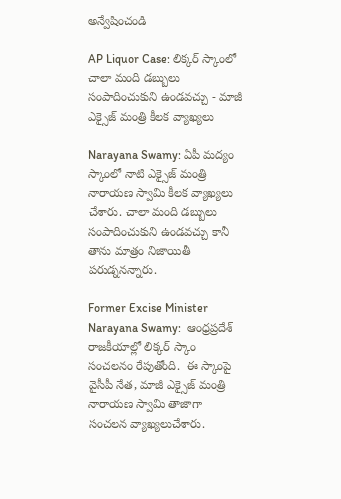అన్వేషించండి

AP Liquor Case: లిక్కర్ స్కాంలో చాలా మంది డబ్బులు సంపాదించుకుని ఉండవచ్చు - మాజీ ఎక్సైజ్ మంత్రి కీలక వ్యాఖ్యలు

Narayana Swamy: ఏపీ మద్యం స్కాంలో నాటి ఎక్సైజ్ మంత్రి నారాయణ స్వామి కీలక వ్యాఖ్యలు చేశారు. చాలా మంది డబ్బులు సంపాదించుకుని ఉండవచ్చు కానీ తాను మాత్రం నిజాయితీ పరుడ్ననన్నారు.

Former Excise Minister Narayana Swamy:  ఆంధ్రప్రదేశ్ రాజకీయాల్లో లిక్కర్ స్కాం సంచలనం రేపుతోంది.  ఈ స్కాంపై వైసీపీ నేత, మాజీ ఎక్సైజ్ మంత్రి నారాయణ స్వామి తాజాగా సంచలన వ్యాఖ్యలుచేశారు.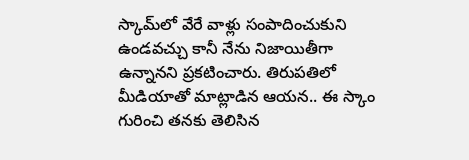స్కామ్‌లో వేరే వాళ్లు సంపాదించుకుని ఉండవచ్చు కానీ నేను నిజాయితీగా ఉన్నానని ప్రకటించారు. తిరుపతిలో మీడియాతో మాట్లాడిన ఆయన.. ఈ స్కాం గురించి తనకు తెలిసిన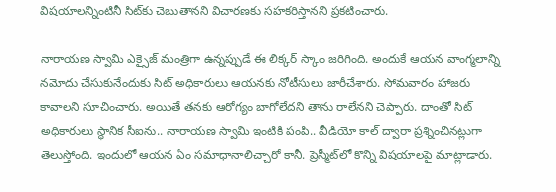విషయాలన్నింటినీ సిట్‌కు చెబుతానని విచారణకు సహకరిస్తానని ప్రకటించారు.

నారాయణ స్వామి ఎక్సైజ్ మంత్రిగా ఉన్నప్పుడే ఈ లిక్కర్ స్కాం జరిగింది. అందుకే ఆయన వాంగ్మలాన్ని నమోదు చేసుకునేందుకు సిట్ అధికారులు ఆయనకు నోటీసులు జారీచేశారు. సోమవారం హాజరు కావాలని సూచించారు. అయితే తనకు ఆరోగ్యం బాగోలేదని తాను రాలేనని చెప్పారు. దాంతో సిట్ అధికారులు స్థానిక సీఐను.. నారాయణ స్వామి ఇంటికి పంపి.. వీడియో కాల్ ద్వారా ప్రశ్నించినట్లుగా తెలుస్తోంది. ఇందులో ఆయన ఏం సమాధానాలిచ్చారో కానీ. ప్రెస్మీట్‌లో కొన్ని విషయాలపై మాట్లాడారు.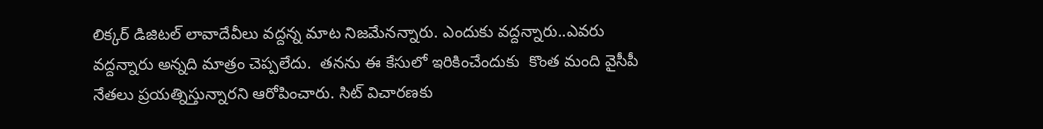లిక్కర్ డిజిటల్ లావాదేవీలు వద్దన్న మాట నిజమేనన్నారు. ఎందుకు వద్దన్నారు..ఎవరు వద్దన్నారు అన్నది మాత్రం చెప్పలేదు.  తనను ఈ కేసులో ఇరికించేందుకు  కొంత మంది వైసీపీ  నేతలు ప్రయత్నిస్తున్నారని ఆరోపించారు. సిట్ విచారణకు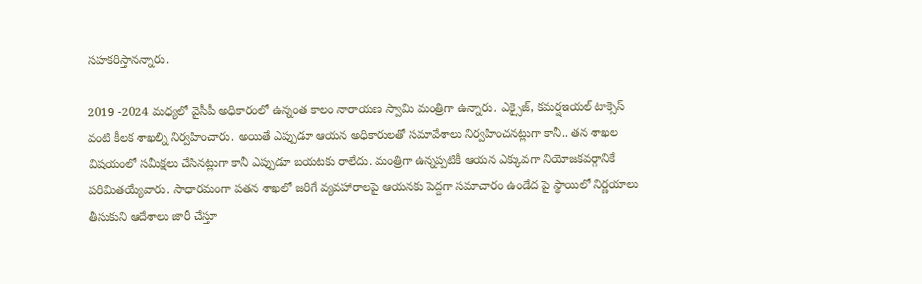సహకరిస్తానన్నారు.

2019 -2024 మధ్యలో వైసీపీ అధికారంలో ఉన్నంత కాలం నారాయణ స్వామి మంత్రిగా ఉన్నారు. ఎక్సైజ్, కమర్షఇయల్ టాక్సెస్ వంటి కీలక శాఖల్ని నిర్వహించారు. అయితే ఎప్పుడూ ఆయన అధికారులతో సమావేశాలు నిర్వహించనట్లుగా కానీ.. తన శాఖల విషయంలో సమీక్షలు చేసినట్లుగా కానీ ఎప్పుడూ బయటకు రాలేదు. మంత్రిగా ఉన్నప్పటికీ ఆయన ఎక్కువగా నియోజకవర్గానికే పరిమితయ్యేవారు. సాధారమంగా పతన శాఖలో జరిగే వ్యవహారాలపై ఆయనకు పెద్దగా సమాచారం ఉండేద పై స్థాయిలో నిర్ణయాలు తీసుకుని ఆదేశాలు జారీ చేస్తూ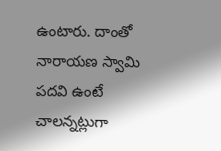ఉంటారు. దాంతో నారాయణ స్వామి పదవి ఉంటే చాలన్నట్లుగా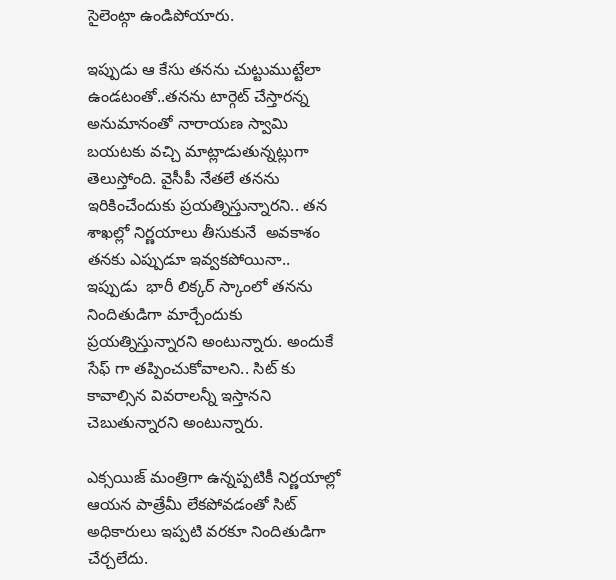సైలెంట్గా ఉండిపోయారు.

ఇప్పుడు ఆ కేసు తనను చుట్టుముట్టేలా ఉండటంతో..తనను టార్గెట్ చేస్తారన్న అనుమానంతో నారాయణ స్వామి బయటకు వచ్చి మాట్లాడుతున్నట్లుగా తెలుస్తోంది. వైసీపీ నేతలే తనను ఇరికించేందుకు ప్రయత్నిస్తున్నారని.. తన శాఖల్లో నిర్ణయాలు తీసుకునే  అవకాశం తనకు ఎప్పుడూ ఇవ్వకపోయినా.. ఇప్పుడు  భారీ లిక్కర్ స్కాంలో తనను నిందితుడిగా మార్చేందుకు ప్రయత్నిస్తున్నారని అంటున్నారు. అందుకే సేఫ్ గా తప్పించుకోవాలని.. సిట్ కు కావాల్సిన వివరాలన్నీ ఇస్తానని చెబుతున్నారని అంటున్నారు.

ఎక్సయిజ్ మంత్రిగా ఉన్నప్పటికీ నిర్ణయాల్లో ఆయన పాత్రేమీ లేకపోవడంతో సిట్ అధికారులు ఇప్పటి వరకూ నిందితుడిగా చేర్చలేదు.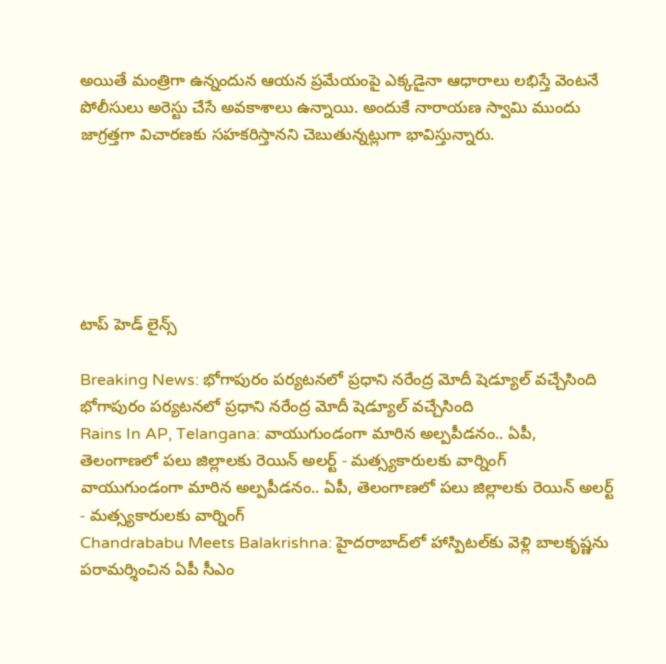అయితే మంత్రిగా ఉన్నందున ఆయన ప్రమేయంపై ఎక్కడైనా ఆధారాలు లభిస్తే వెంటనే పోలీసులు అరెస్టు చేసే అవకాశాలు ఉన్నాయి. అందుకే నారాయణ స్వామి ముందు జాగ్రత్తగా విచారణకు సహకరిస్తానని చెబుతున్నట్లుగా భావిస్తున్నారు.






టాప్ హెడ్ లైన్స్

Breaking News: భోగాపురం పర్యటనలో ప్రధాని నరేంద్ర మోదీ షెడ్యూల్ వచ్చేసింది
భోగాపురం పర్యటనలో ప్రధాని నరేంద్ర మోదీ షెడ్యూల్ వచ్చేసింది
Rains In AP, Telangana: వాయుగుండంగా మారిన అల్పపీడనం.. ఏపీ, తెలంగాణలో పలు జిల్లాలకు రెయిన్ అలర్ట్ - మత్స్యకారులకు వార్నింగ్
వాయుగుండంగా మారిన అల్పపీడనం.. ఏపీ, తెలంగాణలో పలు జిల్లాలకు రెయిన్ అలర్ట్ - మత్స్యకారులకు వార్నింగ్
Chandrababu Meets Balakrishna: హైదరాబాద్‌లో హాస్పిటల్‌కు వెళ్లి బాలకృష్ణను పరామర్శించిన ఏపీ సీఎం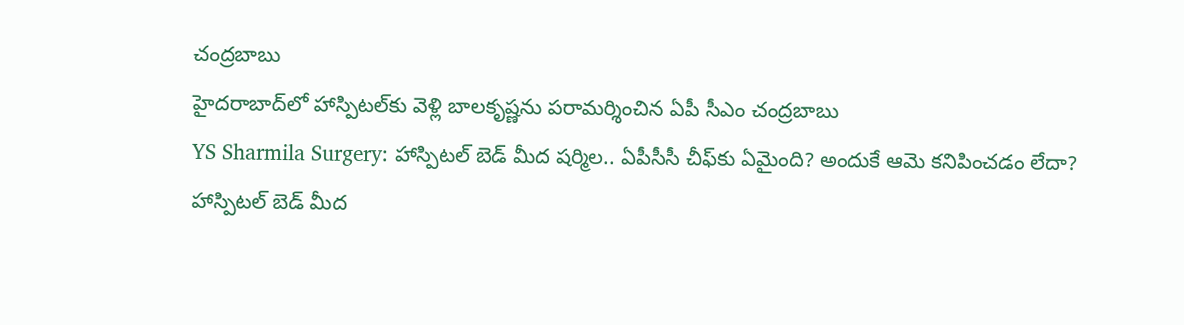చంద్రబాబు
హైదరాబాద్‌లో హాస్పిటల్‌కు వెళ్లి బాలకృష్ణను పరామర్శించిన ఏపీ సీఎం చంద్రబాబు
YS Sharmila Surgery: హాస్పిటల్ బెడ్ మీద షర్మిల.. ఏపీసీసీ చీఫ్‌కు ఏమైంది? అందుకే ఆమె కనిపించడం లేదా?
హాస్పిటల్ బెడ్ మీద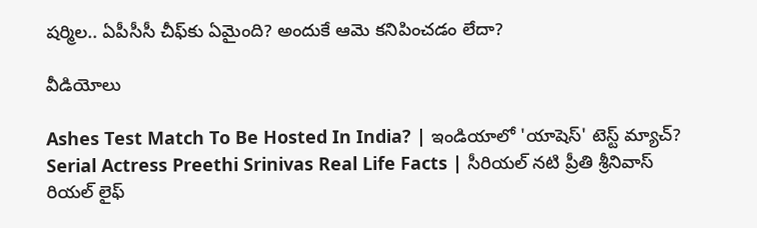షర్మిల.. ఏపీసీసీ చీఫ్‌కు ఏమైంది? అందుకే ఆమె కనిపించడం లేదా?

వీడియోలు

Ashes Test Match To Be Hosted In India? | ఇండియాలో 'యాషెస్' టెస్ట్ మ్యాచ్?
Serial Actress Preethi Srinivas Real Life Facts | సీరియల్ నటి ప్రీతి శ్రీనివాస్ రియల్ లైఫ్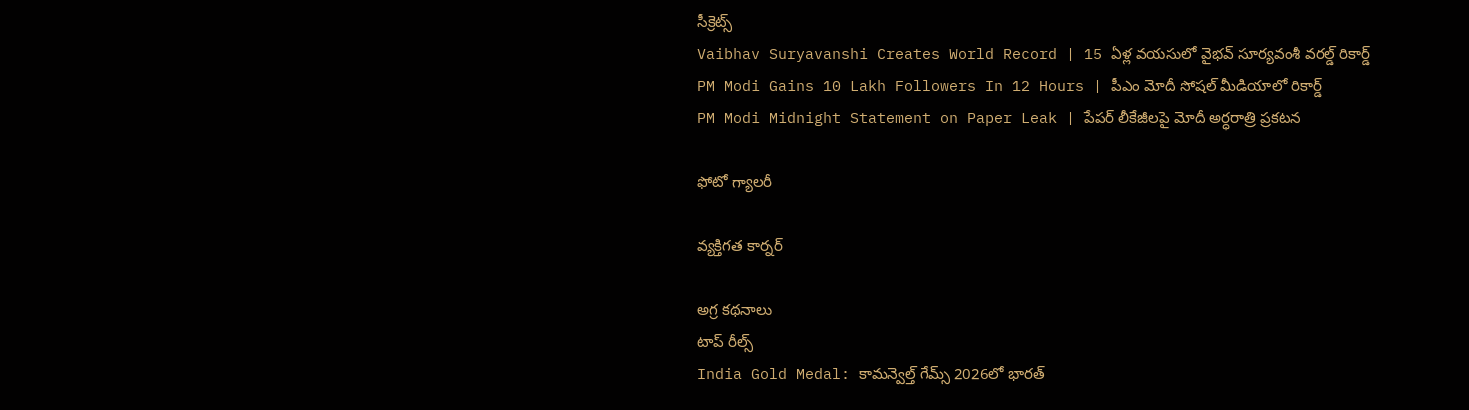సీక్రెట్స్
Vaibhav Suryavanshi Creates World Record | 15 ఏళ్ల వయసులో వైభవ్ సూర్యవంశీ వరల్డ్ రికార్డ్
PM Modi Gains 10 Lakh Followers In 12 Hours | పీఎం మోదీ సోషల్ మీడియాలో రికార్డ్
PM Modi Midnight Statement on Paper Leak | పేపర్ లీకేజీలపై మోదీ అర్ధరాత్రి ప్రకటన

ఫోటో గ్యాలరీ

వ్యక్తిగత కార్నర్

అగ్ర కథనాలు
టాప్ రీల్స్
India Gold Medal: కామన్వెల్త్ గేమ్స్ 2026లో భారత్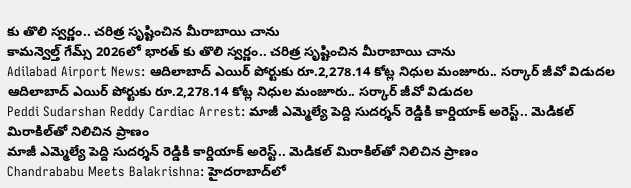కు తొలి స్వర్ణం.. చరిత్ర సృష్టించిన మీరాబాయి చాను
కామన్వెల్త్ గేమ్స్ 2026లో భారత్ కు తొలి స్వర్ణం.. చరిత్ర సృష్టించిన మీరాబాయి చాను
Adilabad Airport News: ఆదిలాబాద్ ఎయిర్ పోర్టుకు రూ.2,278.14 కోట్ల నిధుల మంజూరు.. సర్కార్ జీవో విడుదల
ఆదిలాబాద్ ఎయిర్ పోర్టుకు రూ.2,278.14 కోట్ల నిధుల మంజూరు.. సర్కార్ జీవో విడుదల
Peddi Sudarshan Reddy Cardiac Arrest: మాజీ ఎమ్మెల్యే పెద్ది సుదర్శన్ రెడ్డికి కార్డియాక్ అరెస్ట్.. మెడికల్ మిరాకిల్‌తో నిలిచిన ప్రాణం
మాజీ ఎమ్మెల్యే పెద్ది సుదర్శన్ రెడ్డికి కార్డియాక్ అరెస్ట్.. మెడికల్ మిరాకిల్‌తో నిలిచిన ప్రాణం
Chandrababu Meets Balakrishna: హైదరాబాద్‌లో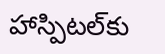హాస్పిటల్‌కు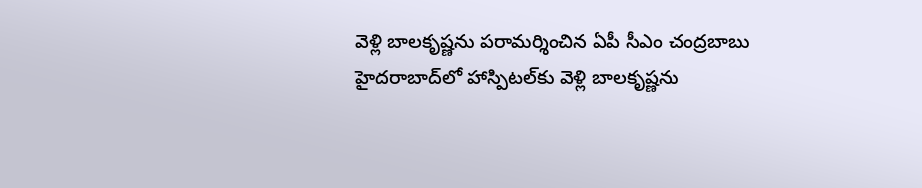వెళ్లి బాలకృష్ణను పరామర్శించిన ఏపీ సీఎం చంద్రబాబు
హైదరాబాద్‌లో హాస్పిటల్‌కు వెళ్లి బాలకృష్ణను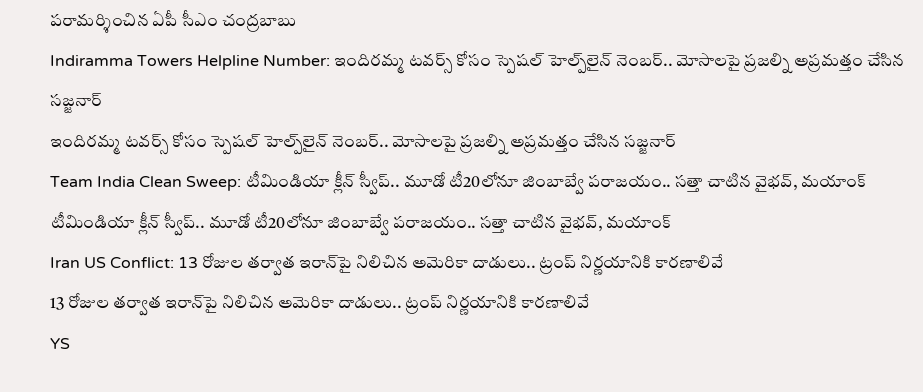పరామర్శించిన ఏపీ సీఎం చంద్రబాబు
Indiramma Towers Helpline Number: ఇందిరమ్మ టవర్స్‌ కోసం స్పెషల్ హెల్ప్‌లైన్ నెంబర్.. మోసాలపై ప్రజల్ని అప్రమత్తం చేసిన సజ్జనార్
ఇందిరమ్మ టవర్స్‌ కోసం స్పెషల్ హెల్ప్‌లైన్ నెంబర్.. మోసాలపై ప్రజల్ని అప్రమత్తం చేసిన సజ్జనార్
Team India Clean Sweep: టీమిండియా క్లీన్ స్వీప్.. మూడో టీ20లోనూ జింబాబ్వే ప‌రాజ‌యం.. స‌త్తా చాటిన వైభ‌వ్, మ‌యాంక్
టీమిండియా క్లీన్ స్వీప్.. మూడో టీ20లోనూ జింబాబ్వే ప‌రాజ‌యం.. స‌త్తా చాటిన వైభ‌వ్, మ‌యాంక్
Iran US Conflict: 13 రోజుల తర్వాత ఇరాన్‌పై నిలిచిన అమెరికా దాడులు.. ట్రంప్ నిర్ణయానికి కారణాలివే
13 రోజుల తర్వాత ఇరాన్‌పై నిలిచిన అమెరికా దాడులు.. ట్రంప్ నిర్ణయానికి కారణాలివే
YS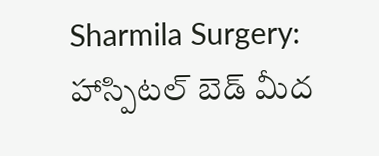Sharmila Surgery: హాస్పిటల్ బెడ్ మీద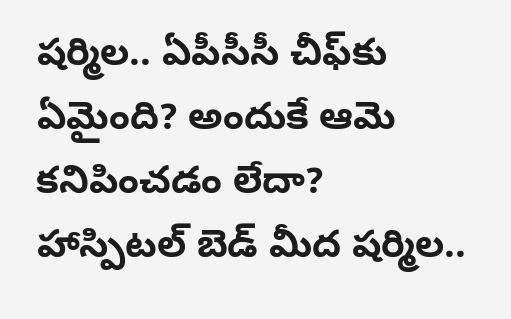షర్మిల.. ఏపీసీసీ చీఫ్‌కు ఏమైంది? అందుకే ఆమె కనిపించడం లేదా?
హాస్పిటల్ బెడ్ మీద షర్మిల..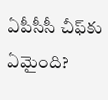ఏపీసీసీ చీఫ్‌కు ఏమైంది?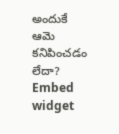అందుకే ఆమె కనిపించడం లేదా?
Embed widget